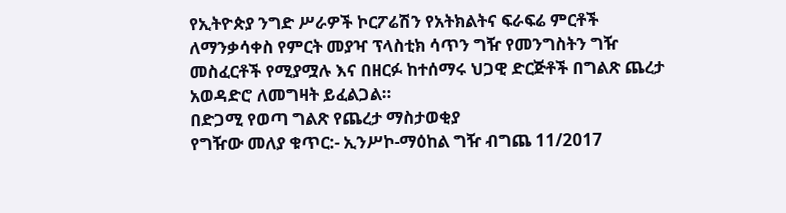የኢትዮጵያ ንግድ ሥራዎች ኮርፖሬሽን የአትክልትና ፍራፍሬ ምርቶች ለማንቃሳቀስ የምርት መያዣ ፕላስቲክ ሳጥን ግዥ የመንግስትን ግዥ መስፈርቶች የሚያሟሉ እና በዘርፉ ከተሰማሩ ህጋዊ ድርጅቶች በግልጽ ጨረታ አወዳድሮ ለመግዛት ይፈልጋል።
በድጋሚ የወጣ ግልጽ የጨረታ ማስታወቂያ
የግዥው መለያ ቁጥር:- ኢንሥኮ-ማዕከል ግዥ ብግጨ 11/2017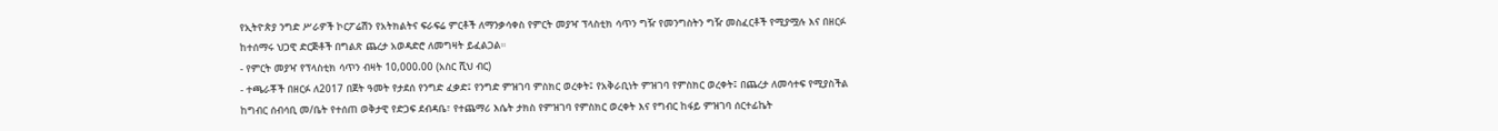የኢትዮጵያ ንግድ ሥራዎች ኮርፖሬሽን የአትክልትና ፍራፍሬ ምርቶች ለማንቃሳቀስ የምርት መያዣ ፕላስቲክ ሳጥን ግዥ የመንግስትን ግዥ መስፈርቶች የሚያሟሉ እና በዘርፉ ከተሰማሩ ህጋዊ ድርጅቶች በግልጽ ጨረታ አወዳድሮ ለመግዛት ይፈልጋል።
- የምርት መያዣ የፕላስቲክ ሳጥን ብዛት 10,000.00 (አስር ሺህ ብር)
- ተጫራቾች በዘርፉ ለ2017 በጀት ዓመት የታደሰ የንግድ ፈቃድ፤ የንግድ ምዝገባ ምስክር ወረቀት፤ የአቅራቢነት ምዝገባ የምስክር ወረቀት፤ በጨረታ ለመሳተፍ የሚያስችል ከግብር ሰብሳቢ መ/ቤት የተሰጠ ወቅታዊ የድጋፍ ደብዳቤ፣ የተጨማሪ እሴት ታክስ የምዝገባ የምስክር ወረቀት እና የግብር ከፋይ ምዝገባ ሰርተፊኬት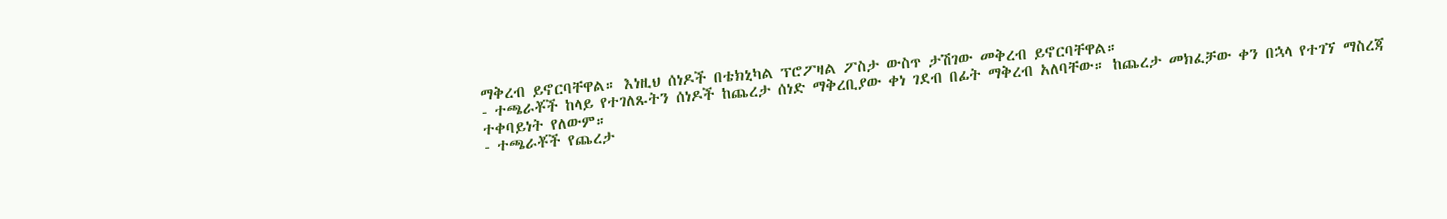ማቅረብ ይኖርባቸዋል። እነዚህ ሰነዶች በቴክኒካል ፕሮፖዛል ፖስታ ውስጥ ታሽገው መቅረብ ይኖርባቸዋል።
- ተጫራቾች ከላይ የተገለጹትን ሰነዶች ከጨረታ ሰነድ ማቅረቢያው ቀነ ገደብ በፊት ማቅረብ አለባቸው። ከጨረታ መክፈቻው ቀን በኋላ የተገኘ ማስረጃ ተቀባይነት የለውም።
- ተጫራቾች የጨረታ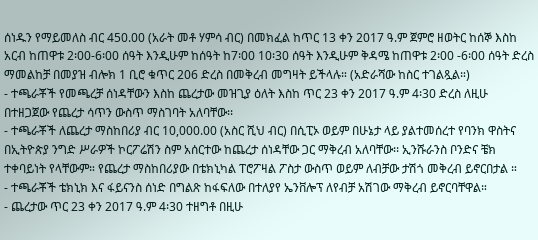ሰነዱን የማይመለስ ብር 450.00 (አራት መቶ ሃምሳ ብር) በመክፈል ከጥር 13 ቀን 2017 ዓ.ም ጀምሮ ዘወትር ከሰኞ እስከ አርብ ከጠዋቱ 2፡00-6፡00 ሰዓት እንዲሁም ከሰዓት ከ7፡00 10፡30 ሰዓት እንዲሁም ቅዳሜ ከጠዋቱ 2፡00 -6፡00 ሰዓት ድረስ ማመልከቻ በመያዝ ብሎክ 1 ቢሮ ቁጥር 206 ድረስ በመቅረብ መግዛት ይችላሉ። (አድራሻው ከስር ተገልጿል።)
- ተጫራቾች የመጫረቻ ሰነዳቸውን እስከ ጨረታው መዝጊያ ዕለት እስከ ጥር 23 ቀን 2017 ዓ.ም 4፡30 ድረስ ለዚሁ በተዘጋጀው የጨረታ ሳጥን ውስጥ ማስገባት አለባቸው፡፡
- ተጫራቾች ለጨረታ ማስከበሪያ ብር 10,000.00 (አስር ሺህ ብር) በሲፒኦ ወይም በሁኔታ ላይ ያልተመሰረተ የባንክ ዋስትና በኢትዮጵያ ንግድ ሥራዎች ኮርፖሬሽን ስም አሰርተው ከጨረታ ሰነዳቸው ጋር ማቅረብ አለባቸው፡፡ ኢንሹራንስ ቦንድና ቼክ ተቀባይነት የላቸውም። የጨረታ ማስከበሪያው በቴክኒካል ፐሮፖዛል ፖስታ ውስጥ ወይም ለብቻው ታሽጎ መቅረብ ይኖርበታል ።
- ተጫራቾች ቴክኒክ እና ፋይናንስ ሰነድ በግልጽ ከፋፍለው በተለያየ ኤንቨሎፕ ለየብቻ አሽገው ማቅረብ ይኖርባቸዋል።
- ጨረታው ጥር 23 ቀን 2017 ዓ.ም 4፡30 ተዘግቶ በዚሁ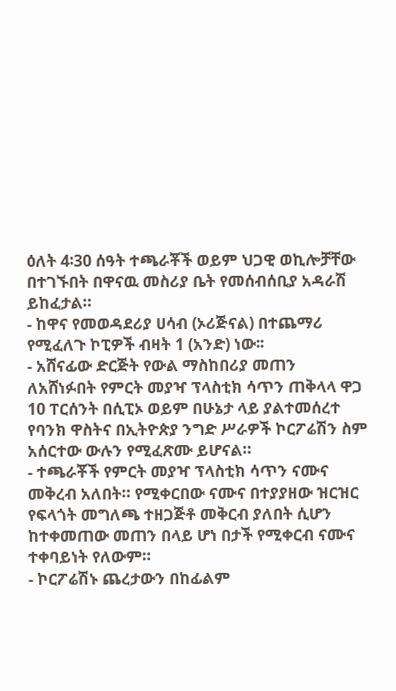ዕለት 4፡30 ሰዓት ተጫራቾች ወይም ህጋዊ ወኪሎቻቸው በተገኙበት በዋናዉ መስሪያ ቤት የመሰብሰቢያ አዳራሽ ይከፈታል።
- ከዋና የመወዳደሪያ ሀሳብ (ኦሪጅናል) በተጨማሪ የሚፈለጉ ኮፒዎች ብዛት 1 (አንድ) ነው፡፡
- አሸናፊው ድርጅት የውል ማስከበሪያ መጠን ለአሸነፉበት የምርት መያዣ ፕላስቲክ ሳጥን ጠቅላላ ዋጋ 10 ፐርሰንት በሲፒኦ ወይም በሁኔታ ላይ ያልተመሰረተ የባንክ ዋስትና በኢትዮጵያ ንግድ ሥራዎች ኮርፖሬሽን ስም አሰርተው ውሉን የሚፈጽሙ ይሆናል።
- ተጫራቾች የምርት መያዣ ፕላስቲክ ሳጥን ናሙና መቅረብ አለበት። የሚቀርበው ናሙና በተያያዘው ዝርዝር የፍላጎት መግለጫ ተዘጋጅቶ መቅርብ ያለበት ሲሆን ከተቀመጠው መጠን በላይ ሆነ በታች የሚቀርብ ናሙና ተቀባይነት የለውም።
- ኮርፖሬሽኑ ጨረታውን በከፊልም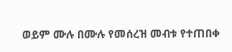ወይም ሙሉ በሙሉ የመሰረዝ መብቱ የተጠበቀ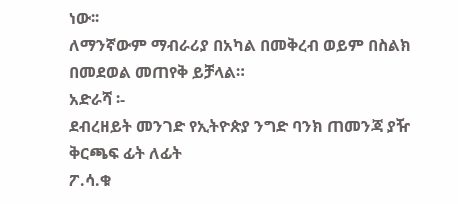ነው፡፡
ለማንኛውም ማብራሪያ በአካል በመቅረብ ወይም በስልክ በመደወል መጠየቅ ይቻላል።
አድራሻ ፡-
ደብረዘይት መንገድ የኢትዮጵያ ንግድ ባንክ ጠመንጃ ያዥ ቅርጫፍ ፊት ለፊት
ፖ.ሳ.ቁ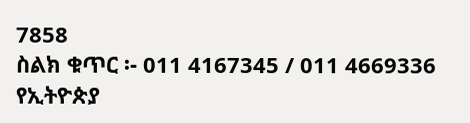7858
ስልክ ቁጥር ፡- 011 4167345 / 011 4669336
የኢትዮጵያ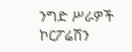ንግድ ሥራዎች ኮርፖሬሽን